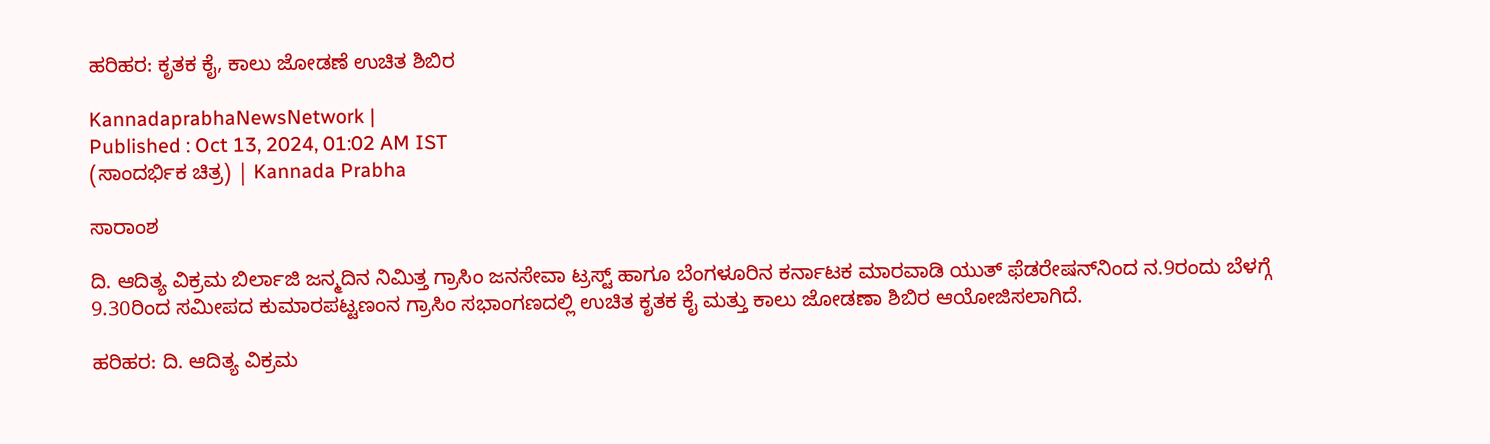ಹರಿಹರ: ಕೃತಕ ಕೈ, ಕಾಲು ಜೋಡಣೆ ಉಚಿತ ಶಿಬಿರ

KannadaprabhaNewsNetwork |
Published : Oct 13, 2024, 01:02 AM IST
(ಸಾಂದರ್ಭಿಕ ಚಿತ್ರ) | Kannada Prabha

ಸಾರಾಂಶ

ದಿ. ಆದಿತ್ಯ ವಿಕ್ರಮ ಬಿರ್ಲಾಜಿ ಜನ್ಮದಿನ ನಿಮಿತ್ತ ಗ್ರಾಸಿಂ ಜನಸೇವಾ ಟ್ರಸ್ಟ್ ಹಾಗೂ ಬೆಂಗಳೂರಿನ ಕರ್ನಾಟಕ ಮಾರವಾಡಿ ಯುತ್ ಫೆಡರೇಷನ್‍ನಿಂದ ನ.9ರಂದು ಬೆಳಗ್ಗೆ 9.30ರಿಂದ ಸಮೀಪದ ಕುಮಾರಪಟ್ಟಣಂನ ಗ್ರಾಸಿಂ ಸಭಾಂಗಣದಲ್ಲಿ ಉಚಿತ ಕೃತಕ ಕೈ ಮತ್ತು ಕಾಲು ಜೋಡಣಾ ಶಿಬಿರ ಆಯೋಜಿಸಲಾಗಿದೆ.

ಹರಿಹರ: ದಿ. ಆದಿತ್ಯ ವಿಕ್ರಮ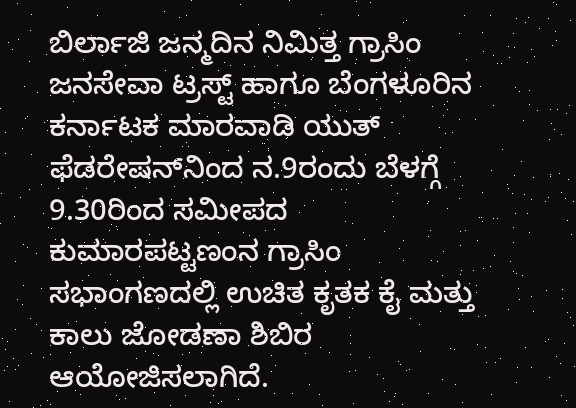ಬಿರ್ಲಾಜಿ ಜನ್ಮದಿನ ನಿಮಿತ್ತ ಗ್ರಾಸಿಂ ಜನಸೇವಾ ಟ್ರಸ್ಟ್ ಹಾಗೂ ಬೆಂಗಳೂರಿನ ಕರ್ನಾಟಕ ಮಾರವಾಡಿ ಯುತ್ ಫೆಡರೇಷನ್‍ನಿಂದ ನ.9ರಂದು ಬೆಳಗ್ಗೆ 9.30ರಿಂದ ಸಮೀಪದ ಕುಮಾರಪಟ್ಟಣಂನ ಗ್ರಾಸಿಂ ಸಭಾಂಗಣದಲ್ಲಿ ಉಚಿತ ಕೃತಕ ಕೈ ಮತ್ತು ಕಾಲು ಜೋಡಣಾ ಶಿಬಿರ ಆಯೋಜಿಸಲಾಗಿದೆ.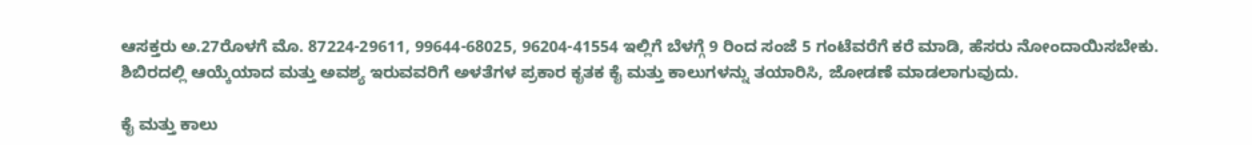ಆಸಕ್ತರು ಅ.27ರೊಳಗೆ ಮೊ. 87224-29611, 99644-68025, 96204-41554 ಇಲ್ಲಿಗೆ ಬೆಳಗ್ಗೆ 9 ರಿಂದ ಸಂಜೆ 5 ಗಂಟೆವರೆಗೆ ಕರೆ ಮಾಡಿ, ಹೆಸರು ನೋಂದಾಯಿಸಬೇಕು. ಶಿಬಿರದಲ್ಲಿ ಆಯ್ಕೆಯಾದ ಮತ್ತು ಅವಶ್ಯ ಇರುವವರಿಗೆ ಅಳತೆಗಳ ಪ್ರಕಾರ ಕೃತಕ ಕೈ ಮತ್ತು ಕಾಲುಗಳನ್ನು ತಯಾರಿಸಿ, ಜೋಡಣೆ ಮಾಡಲಾಗುವುದು.

ಕೈ ಮತ್ತು ಕಾಲು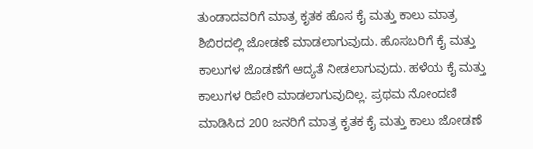ತುಂಡಾದವರಿಗೆ ಮಾತ್ರ ಕೃತಕ ಹೊಸ ಕೈ ಮತ್ತು ಕಾಲು ಮಾತ್ರ ಶಿಬಿರದಲ್ಲಿ ಜೋಡಣೆ ಮಾಡಲಾಗುವುದು. ಹೊಸಬರಿಗೆ ಕೈ ಮತ್ತು ಕಾಲುಗಳ ಜೊಡಣೆಗೆ ಆದ್ಯತೆ ನೀಡಲಾಗುವುದು. ಹಳೆಯ ಕೈ ಮತ್ತು ಕಾಲುಗಳ ರಿಪೇರಿ ಮಾಡಲಾಗುವುದಿಲ್ಲ. ಪ್ರಥಮ ನೋಂದಣಿ ಮಾಡಿಸಿದ 200 ಜನರಿಗೆ ಮಾತ್ರ ಕೃತಕ ಕೈ ಮತ್ತು ಕಾಲು ಜೋಡಣೆ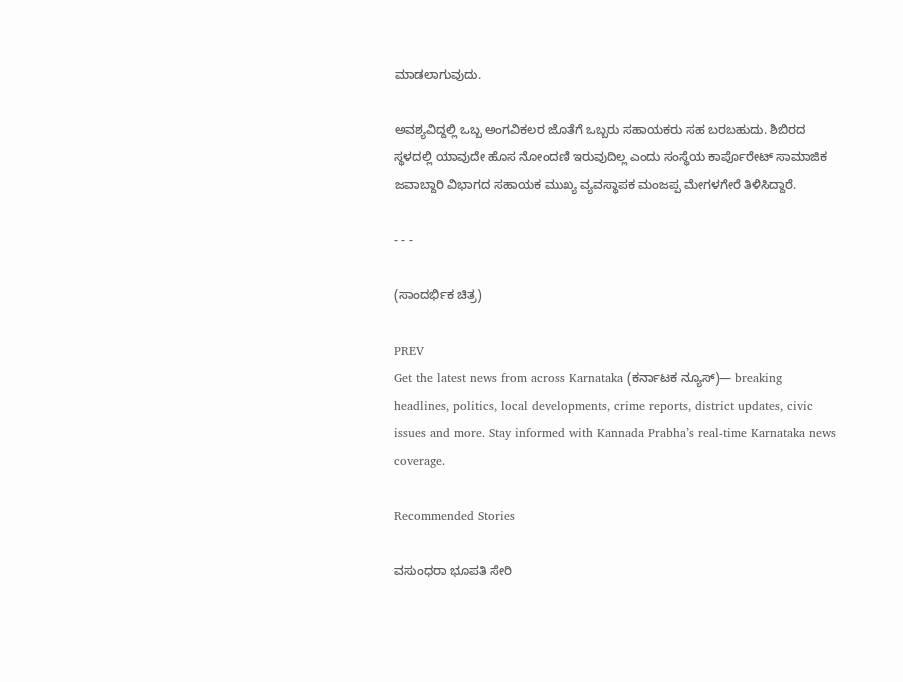ಮಾಡಲಾಗುವುದು.

ಅವಶ್ಯವಿದ್ದಲ್ಲಿ ಒಬ್ಬ ಅಂಗವಿಕಲರ ಜೊತೆಗೆ ಒಬ್ಬರು ಸಹಾಯಕರು ಸಹ ಬರಬಹುದು. ಶಿಬಿರದ ಸ್ಥಳದಲ್ಲಿ ಯಾವುದೇ ಹೊಸ ನೋಂದಣಿ ಇರುವುದಿಲ್ಲ ಎಂದು ಸಂಸ್ಥೆಯ ಕಾರ್ಪೊರೇಟ್ ಸಾಮಾಜಿಕ ಜವಾಬ್ದಾರಿ ವಿಭಾಗದ ಸಹಾಯಕ ಮುಖ್ಯ ವ್ಯವಸ್ಥಾಪಕ ಮಂಜಪ್ಪ ಮೇಗಳಗೇರೆ ತಿಳಿಸಿದ್ದಾರೆ.

- - -

(ಸಾಂದರ್ಭಿಕ ಚಿತ್ರ)

PREV
Get the latest news from across Karnataka (ಕರ್ನಾಟಕ ನ್ಯೂಸ್)— breaking headlines, politics, local developments, crime reports, district updates, civic issues and more. Stay informed with Kannada Prabha’s real‑time Karnataka news coverage.

Recommended Stories

ವಸುಂಧರಾ ಭೂಪತಿ ಸೇರಿ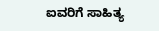ಐವರಿಗೆ ಸಾಹಿತ್ಯ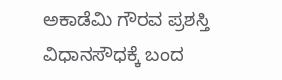ಅಕಾಡೆಮಿ ಗೌರವ ಪ್ರಶಸ್ತಿ
ವಿಧಾನಸೌಧಕ್ಕೆ ಬಂದ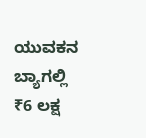ಯುವಕನ ಬ್ಯಾಗಲ್ಲಿ ₹6 ಲಕ್ಷ